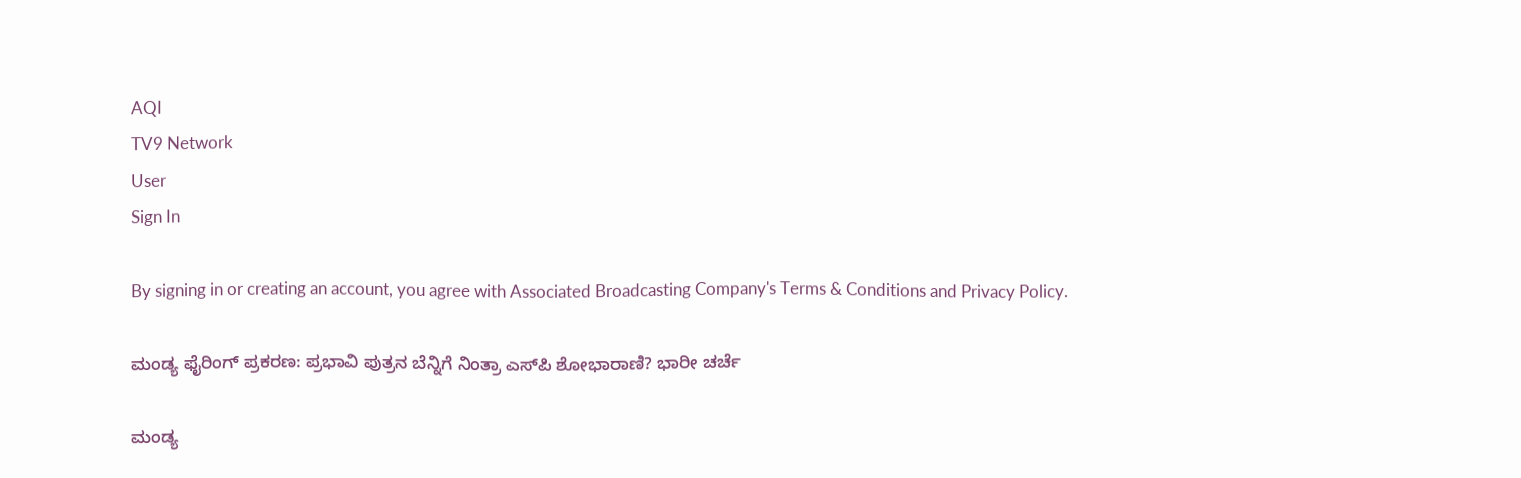AQI
TV9 Network
User
Sign In

By signing in or creating an account, you agree with Associated Broadcasting Company's Terms & Conditions and Privacy Policy.

ಮಂಡ್ಯ ಫೈರಿಂಗ್ ಪ್ರಕರಣ: ಪ್ರಭಾವಿ ಪುತ್ರನ ಬೆನ್ನಿಗೆ ನಿಂತ್ರಾ ಎಸ್‌ಪಿ ಶೋಭಾರಾಣಿ? ಭಾರೀ ಚರ್ಚೆ

ಮಂಡ್ಯ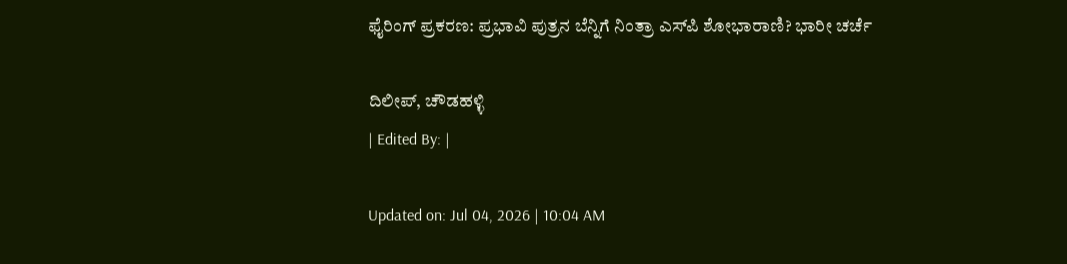ಫೈರಿಂಗ್ ಪ್ರಕರಣ: ಪ್ರಭಾವಿ ಪುತ್ರನ ಬೆನ್ನಿಗೆ ನಿಂತ್ರಾ ಎಸ್‌ಪಿ ಶೋಭಾರಾಣಿ? ಭಾರೀ ಚರ್ಚೆ

ದಿಲೀಪ್, ಚೌಡಹಳ್ಳಿ
| Edited By: |

Updated on: Jul 04, 2026 | 10:04 AM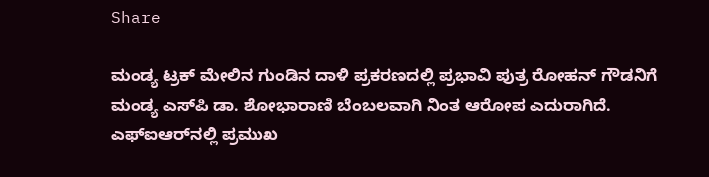Share

ಮಂಡ್ಯ ಟ್ರಕ್ ಮೇಲಿನ ಗುಂಡಿನ ದಾಳಿ ಪ್ರಕರಣದಲ್ಲಿ ಪ್ರಭಾವಿ ಪುತ್ರ ರೋಹನ್ ಗೌಡನಿಗೆ ಮಂಡ್ಯ ಎಸ್‌ಪಿ ಡಾ. ಶೋಭಾರಾಣಿ ಬೆಂಬಲವಾಗಿ ನಿಂತ ಆರೋಪ ಎದುರಾಗಿದೆ. ಎಫ್‌ಐಆರ್‌ನಲ್ಲಿ ಪ್ರಮುಖ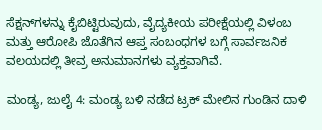ಸೆಕ್ಷನ್‌ಗಳನ್ನು ಕೈಬಿಟ್ಟಿರುವುದು, ವೈದ್ಯಕೀಯ ಪರೀಕ್ಷೆಯಲ್ಲಿ ವಿಳಂಬ ಮತ್ತು ಆರೋಪಿ ಜೊತೆಗಿನ ಆಪ್ತ ಸಂಬಂಧಗಳ ಬಗ್ಗೆ ಸಾರ್ವಜನಿಕ ವಲಯದಲ್ಲಿ ತೀವ್ರ ಅನುಮಾನಗಳು ವ್ಯಕ್ತವಾಗಿವೆ.

ಮಂಡ್ಯ, ಜುಲೈ 4: ಮಂಡ್ಯ ಬಳಿ ನಡೆದ ಟ್ರಕ್ ಮೇಲಿನ ಗುಂಡಿನ ದಾಳಿ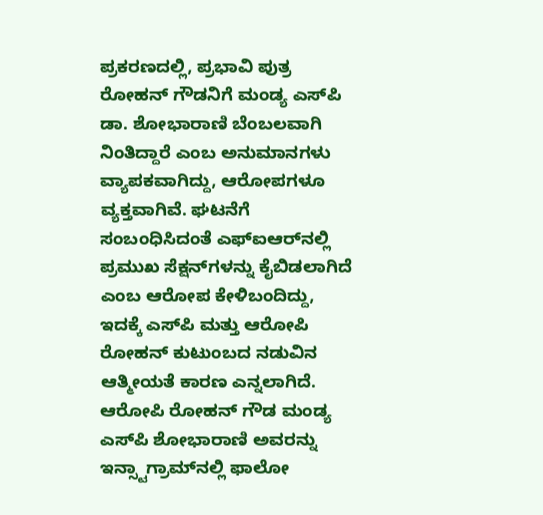ಪ್ರಕರಣದಲ್ಲಿ, ಪ್ರಭಾವಿ ಪುತ್ರ ರೋಹನ್ ಗೌಡನಿಗೆ ಮಂಡ್ಯ ಎಸ್‌ಪಿ ಡಾ. ಶೋಭಾರಾಣಿ ಬೆಂಬಲವಾಗಿ ನಿಂತಿದ್ದಾರೆ ಎಂಬ ಅನುಮಾನಗಳು ವ್ಯಾಪಕವಾಗಿದ್ದು, ಆರೋಪಗಳೂ ವ್ಯಕ್ತವಾಗಿವೆ. ಘಟನೆಗೆ ಸಂಬಂಧಿಸಿದಂತೆ ಎಫ್‌ಐಆರ್‌ನಲ್ಲಿ ಪ್ರಮುಖ ಸೆಕ್ಷನ್‌ಗಳನ್ನು ಕೈಬಿಡಲಾಗಿದೆ ಎಂಬ ಆರೋಪ ಕೇಳಿಬಂದಿದ್ದು, ಇದಕ್ಕೆ ಎಸ್‌ಪಿ ಮತ್ತು ಆರೋಪಿ ರೋಹನ್ ಕುಟುಂಬದ ನಡುವಿನ ಆತ್ಮೀಯತೆ ಕಾರಣ ಎನ್ನಲಾಗಿದೆ. ಆರೋಪಿ ರೋಹನ್ ಗೌಡ ಮಂಡ್ಯ ಎಸ್‌ಪಿ ಶೋಭಾರಾಣಿ ಅವರನ್ನು ಇನ್ಸ್ಟಾಗ್ರಾಮ್‌ನಲ್ಲಿ ಫಾಲೋ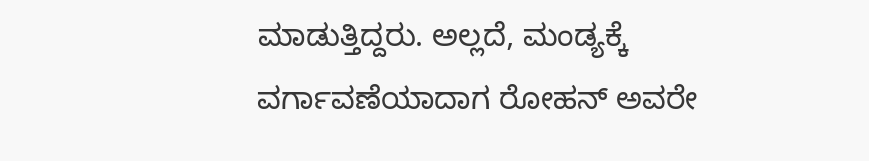ಮಾಡುತ್ತಿದ್ದರು. ಅಲ್ಲದೆ, ಮಂಡ್ಯಕ್ಕೆ ವರ್ಗಾವಣೆಯಾದಾಗ ರೋಹನ್ ಅವರೇ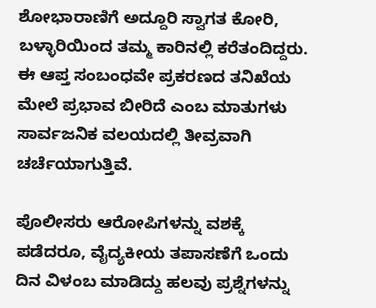ಶೋಭಾರಾಣಿಗೆ ಅದ್ದೂರಿ ಸ್ವಾಗತ ಕೋರಿ, ಬಳ್ಳಾರಿಯಿಂದ ತಮ್ಮ ಕಾರಿನಲ್ಲಿ ಕರೆತಂದಿದ್ದರು. ಈ ಆಪ್ತ ಸಂಬಂಧವೇ ಪ್ರಕರಣದ ತನಿಖೆಯ ಮೇಲೆ ಪ್ರಭಾವ ಬೀರಿದೆ ಎಂಬ ಮಾತುಗಳು ಸಾರ್ವಜನಿಕ ವಲಯದಲ್ಲಿ ತೀವ್ರವಾಗಿ ಚರ್ಚೆಯಾಗುತ್ತಿವೆ.

ಪೊಲೀಸರು ಆರೋಪಿಗಳನ್ನು ವಶಕ್ಕೆ ಪಡೆದರೂ, ವೈದ್ಯಕೀಯ ತಪಾಸಣೆಗೆ ಒಂದು ದಿನ ವಿಳಂಬ ಮಾಡಿದ್ದು ಹಲವು ಪ್ರಶ್ನೆಗಳನ್ನು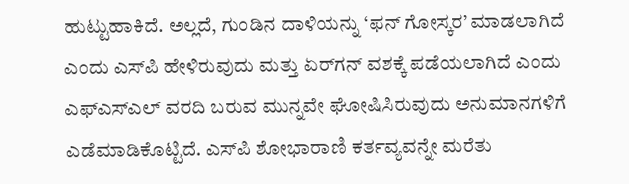ಹುಟ್ಟುಹಾಕಿದೆ. ಅಲ್ಲದೆ, ಗುಂಡಿನ ದಾಳಿಯನ್ನು ‘ಫನ್ ಗೋಸ್ಕರ’ ಮಾಡಲಾಗಿದೆ ಎಂದು ಎಸ್‌ಪಿ ಹೇಳಿರುವುದು ಮತ್ತು ಏರ್‌ಗನ್ ವಶಕ್ಕೆ ಪಡೆಯಲಾಗಿದೆ ಎಂದು ಎಫ್‌ಎಸ್‌ಎಲ್ ವರದಿ ಬರುವ ಮುನ್ನವೇ ಘೋಷಿಸಿರುವುದು ಅನುಮಾನಗಳಿಗೆ ಎಡೆಮಾಡಿಕೊಟ್ಟಿದೆ. ಎಸ್‌ಪಿ ಶೋಭಾರಾಣಿ ಕರ್ತವ್ಯವನ್ನೇ ಮರೆತು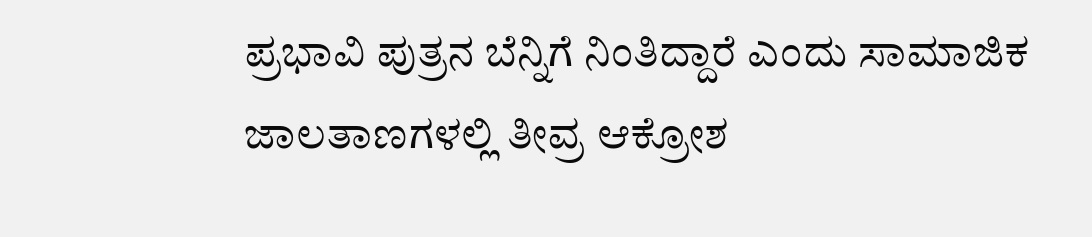ಪ್ರಭಾವಿ ಪುತ್ರನ ಬೆನ್ನಿಗೆ ನಿಂತಿದ್ದಾರೆ ಎಂದು ಸಾಮಾಜಿಕ ಜಾಲತಾಣಗಳಲ್ಲಿ ತೀವ್ರ ಆಕ್ರೋಶ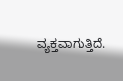ವ್ಯಕ್ತವಾಗುತ್ತಿದೆ.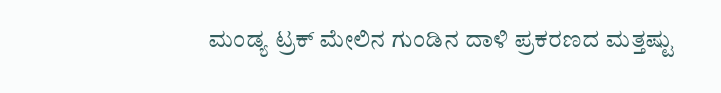ಮಂಡ್ಯ ಟ್ರಕ್ ಮೇಲಿನ ಗುಂಡಿನ ದಾಳಿ ಪ್ರಕರಣದ ಮತ್ತಷ್ಟು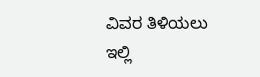ವಿವರ ತಿಳಿಯಲು ಇಲ್ಲಿ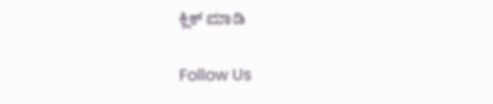ಕ್ಲಿಕ್ ಮಾಡಿ

Follow Us